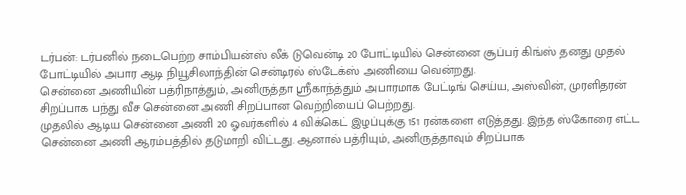டர்பன்: டர்பனில் நடைபெற்ற சாம்பியன்ஸ் லீக் டுவென்டி 20 போட்டியில் சென்னை சூப்பர் கிங்ஸ் தனது முதல் போட்டியில் அபார ஆடி நியூசிலாந்தின் சென்டிரல் ஸ்டேக்ஸ் அணியை வென்றது.
சென்னை அணியின் பத்ரிநாத்தும், அனிருத்தா ஸ்ரீகாந்த்தும் அபாரமாக பேட்டிங் செய்ய, அஸ்வின், முரளிதரன் சிறப்பாக பந்து வீச சென்னை அணி சிறப்பான வெற்றியைப் பெற்றது.
முதலில் ஆடிய சென்னை அணி 20 ஓவர்களில் 4 விக்கெட் இழப்புக்கு 151 ரன்களை எடுத்தது. இந்த ஸ்கோரை எட்ட சென்னை அணி ஆரம்பத்தில் தடுமாறி விட்டது. ஆனால் பத்ரியும், அனிருத்தாவும் சிறப்பாக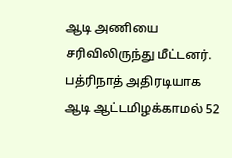ஆடி அணியை சரிவிலிருந்து மீட்டனர்.
பத்ரிநாத் அதிரடியாக ஆடி ஆட்டமிழக்காமல் 52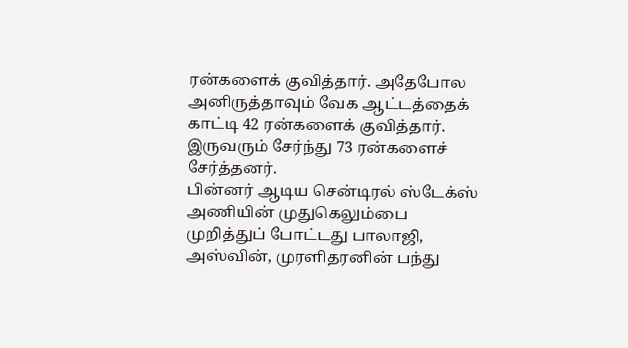ரன்களைக் குவித்தார். அதேபோல அனிருத்தாவும் வேக ஆட்டத்தைக் காட்டி 42 ரன்களைக் குவித்தார். இருவரும் சேர்ந்து 73 ரன்களைச் சேர்த்தனர்.
பின்னர் ஆடிய சென்டிரல் ஸ்டேக்ஸ் அணியின் முதுகெலும்பை முறித்துப் போட்டது பாலாஜி, அஸ்வின், முரளிதரனின் பந்து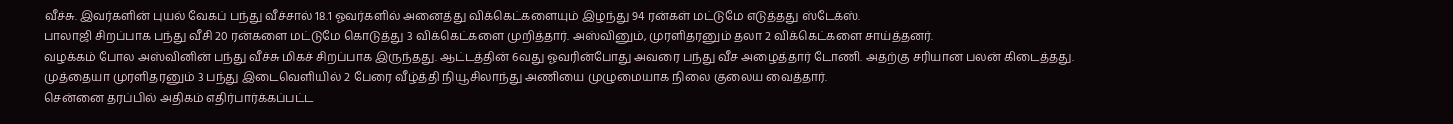வீச்சு. இவர்களின் புயல் வேகப் பந்து வீச்சால் 18.1 ஓவர்களில் அனைத்து விக்கெட்களையும் இழந்து 94 ரன்கள் மட்டுமே எடுத்தது ஸ்டேக்ஸ்.
பாலாஜி சிறப்பாக பந்து வீசி 20 ரன்களை மட்டுமே கொடுத்து 3 விக்கெட்களை முறித்தார். அஸ்வினும், முரளிதரனும் தலா 2 விக்கெட்களை சாய்த்தனர்.
வழக்கம் போல அஸ்வினின் பந்து வீச்சு மிகச் சிறப்பாக இருந்தது. ஆட்டத்தின் 6வது ஓவரின்போது அவரை பந்து வீச அழைத்தார் டோணி. அதற்கு சரியான பலன் கிடைத்தது.
முத்தையா முரளிதரனும் 3 பந்து இடைவெளியில் 2 பேரை வீழ்த்தி நியூசிலாந்து அணியை முழுமையாக நிலை குலைய வைத்தார்.
சென்னை தரப்பில் அதிகம் எதிர்பார்க்கப்பட்ட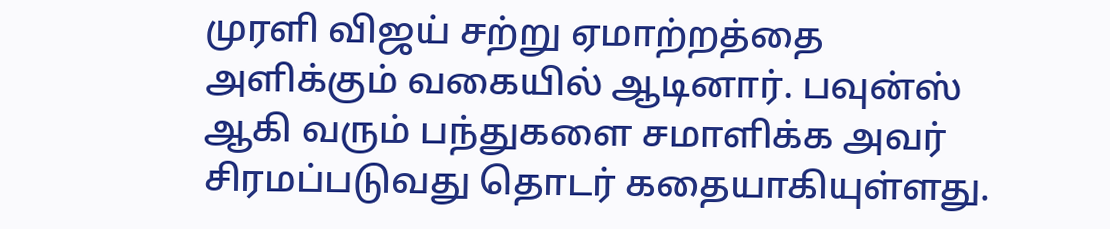முரளி விஜய் சற்று ஏமாற்றத்தை அளிக்கும் வகையில் ஆடினார். பவுன்ஸ் ஆகி வரும் பந்துகளை சமாளிக்க அவர் சிரமப்படுவது தொடர் கதையாகியுள்ளது.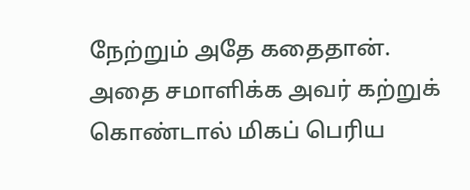நேற்றும் அதே கதைதான். அதை சமாளிக்க அவர் கற்றுக் கொண்டால் மிகப் பெரிய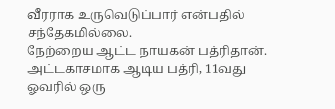வீரராக உருவெடுப்பார் என்பதில் சந்தேகமில்லை.
நேற்றைய ஆட்ட நாயகன் பத்ரிதான். அட்டகாசமாக ஆடிய பத்ரி, 11வது ஓவரில் ஒரு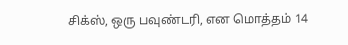சிக்ஸ், ஒரு பவுண்டரி, என மொத்தம் 14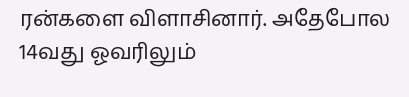ரன்களை விளாசினார். அதேபோல 14வது ஓவரிலும்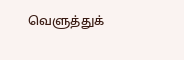வெளுத்துக்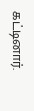கட்டினார்.